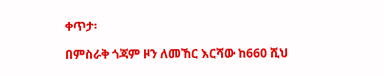ቀጥታ፡

በምስራቅ ጎጃም ዞን ለመኸር እርሻው ከ660 ሺህ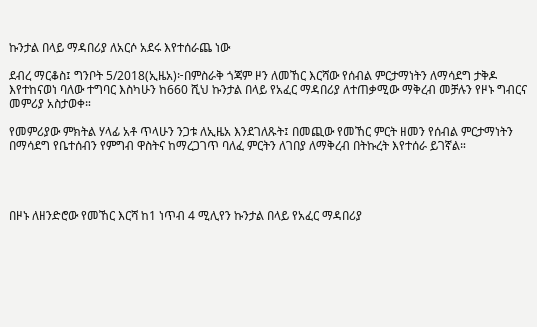ኩንታል በላይ ማዳበሪያ ለአርሶ አደሩ እየተሰራጨ ነው

ደብረ ማርቆስ፤ ግንቦት 5/2018(ኢዜአ)፦በምስራቅ ጎጃም ዞን ለመኸር እርሻው የሰብል ምርታማነትን ለማሳደግ ታቅዶ እየተከናወነ ባለው ተግባር እስካሁን ከ660 ሺህ ኩንታል በላይ የአፈር ማዳበሪያ ለተጠቃሚው ማቅረብ መቻሉን የዞኑ ግብርና መምሪያ አስታወቀ።

የመምሪያው ምክትል ሃላፊ አቶ ጥላሁን ንጋቱ ለኢዜአ እንደገለጹት፤ በመጪው የመኸር ምርት ዘመን የሰብል ምርታማነትን በማሳደግ የቤተሰብን የምግብ ዋስትና ከማረጋገጥ ባለፈ ምርትን ለገበያ ለማቅረብ በትኩረት እየተሰራ ይገኛል።




በዞኑ ለዘንድሮው የመኸር እርሻ ከ1 ነጥብ 4 ሚሊየን ኩንታል በላይ የአፈር ማዳበሪያ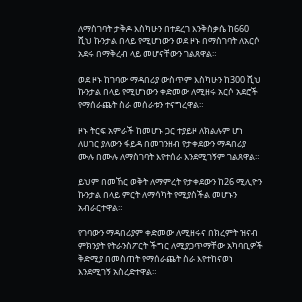ለማስገባት ታቅዶ እስካሁን በተደረገ እንቅስቃሴ ከ660 ሺህ ኩንታል በላይ የሚሆነውን ወደ ዞኑ በማስገባት ለአርሶ አደሩ በማቅረብ ላይ መሆናቸውን ገልጸዋል።

ወደ ዞኑ ከገባው ማዳበሪያ ውስጥም እስካሁን ከ300 ሺህ ኩንታል በላይ የሚሆነውን ቀድመው ለሚዘሩ አርሶ አደሮች የማሰራጨት ስራ መሰራቱን ተናግረዋል።

ዞኑ ትርፍ አምራች ከመሆኑ ጋር ተያይዞ ለክልሉም ሆነ ለሀገር ያለውን ፋይዳ በመገንዘብ የታቀደውን ማዳበሪያ ሙሉ በሙሉ ለማስገባት እየተሰራ እንደሚገኝም ገልጸዋል።

ይህም በመኸር ወቅት ለማምረት የታቀደውን ከ26 ሚሊዮን ኩንታል በላይ ምርት ለማሳካት የሚያስችል መሆኑን አብራርተዋል።

የገባውን ማዳበሪያም ቀድመው ለሚዘሩና በክረምት ዝናብ ምክንያት የትራንስፖርት ችግር ለሚያጋጥማቸው አካባቢዎች ቅድሚያ በመስጠት የማሰራጨት ስራ እየተከናወነ እንደሚገኝ አስረድተዋል።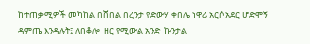ከተጠቃሚዎች መካከል በሸበል በረንታ የድውሃ ቀበሌ ነዋሪ አርሶአደር ሆድሞኝ ዳምጤ እንዳሉት፤ ለበቆሎ  ዘር የሚውል አንድ  ኩንታል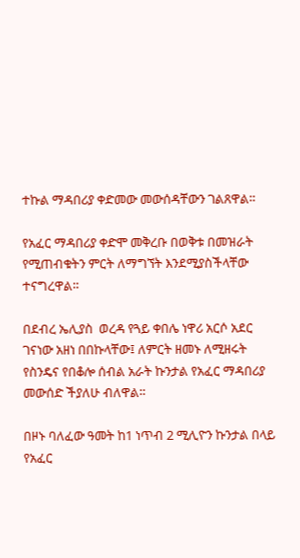ተኩል ማዳበሪያ ቀድመው መውሰዳቸውን ገልጸዋል።

የአፈር ማዳበሪያ ቀድሞ መቅረቡ በወቅቱ በመዝራት የሚጠብቁትን ምርት ለማግኘት እንደሚያስችላቸው  ተናግረዋል።

በደብረ ኤሊያስ  ወረዳ የጓይ ቀበሌ ነዋሪ አርሶ አደር ገናነው አዘነ በበኩላቸው፤ ለምርት ዘመኑ ለሚዘሩት  የስንዴና የበቆሎ ሰብል አራት ኩንታል የአፈር ማዳበሪያ መውሰድ ችያለሁ ብለዋል።

በዞኑ ባለፈው ዓመት ከ1 ነጥብ 2 ሚሊዮን ኩንታል በላይ የአፈር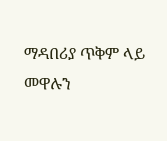ማዳበሪያ ጥቅም ላይ መዋሉን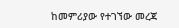ከመምሪያው የተገኘው መረጃ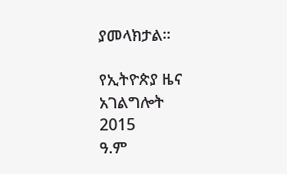ያመላክታል።

የኢትዮጵያ ዜና አገልግሎት
2015
ዓ.ም